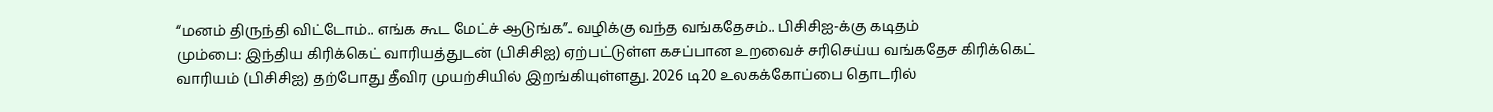“மனம் திருந்தி விட்டோம்.. எங்க கூட மேட்ச் ஆடுங்க”.. வழிக்கு வந்த வங்கதேசம்.. பிசிசிஐ-க்கு கடிதம்
மும்பை: இந்திய கிரிக்கெட் வாரியத்துடன் (பிசிசிஐ) ஏற்பட்டுள்ள கசப்பான உறவைச் சரிசெய்ய வங்கதேச கிரிக்கெட் வாரியம் (பிசிசிஐ) தற்போது தீவிர முயற்சியில் இறங்கியுள்ளது. 2026 டி20 உலகக்கோப்பை தொடரில்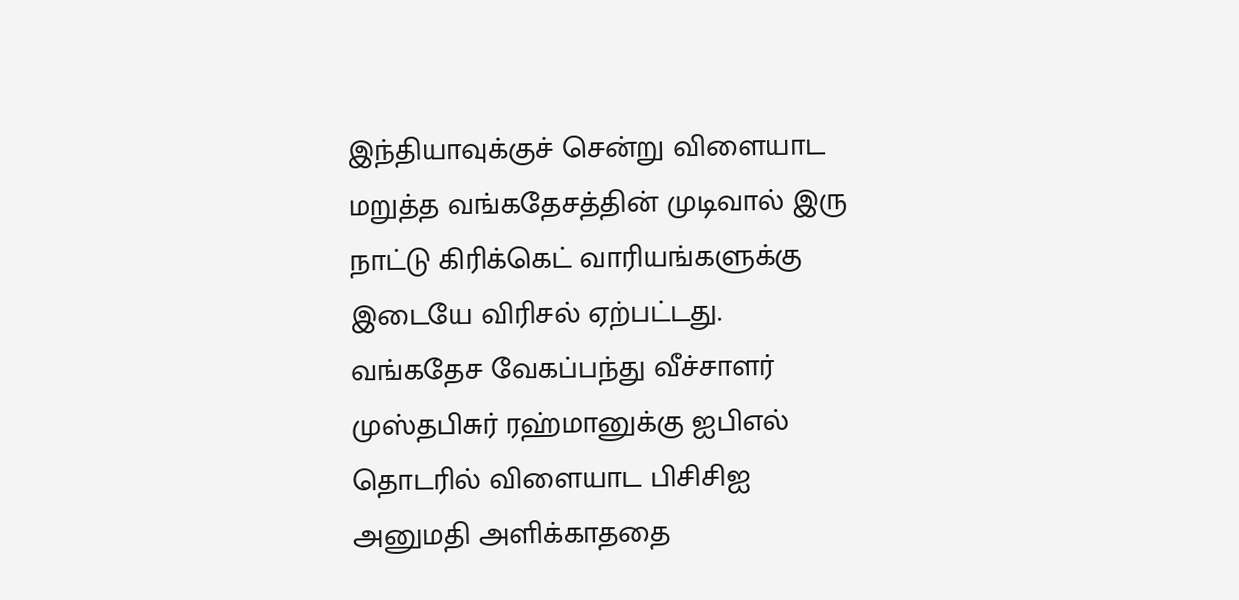இந்தியாவுக்குச் சென்று விளையாட மறுத்த வங்கதேசத்தின் முடிவால் இரு நாட்டு கிரிக்கெட் வாரியங்களுக்கு இடையே விரிசல் ஏற்பட்டது.
வங்கதேச வேகப்பந்து வீச்சாளர் முஸ்தபிசுர் ரஹ்மானுக்கு ஐபிஎல் தொடரில் விளையாட பிசிசிஐ அனுமதி அளிக்காததை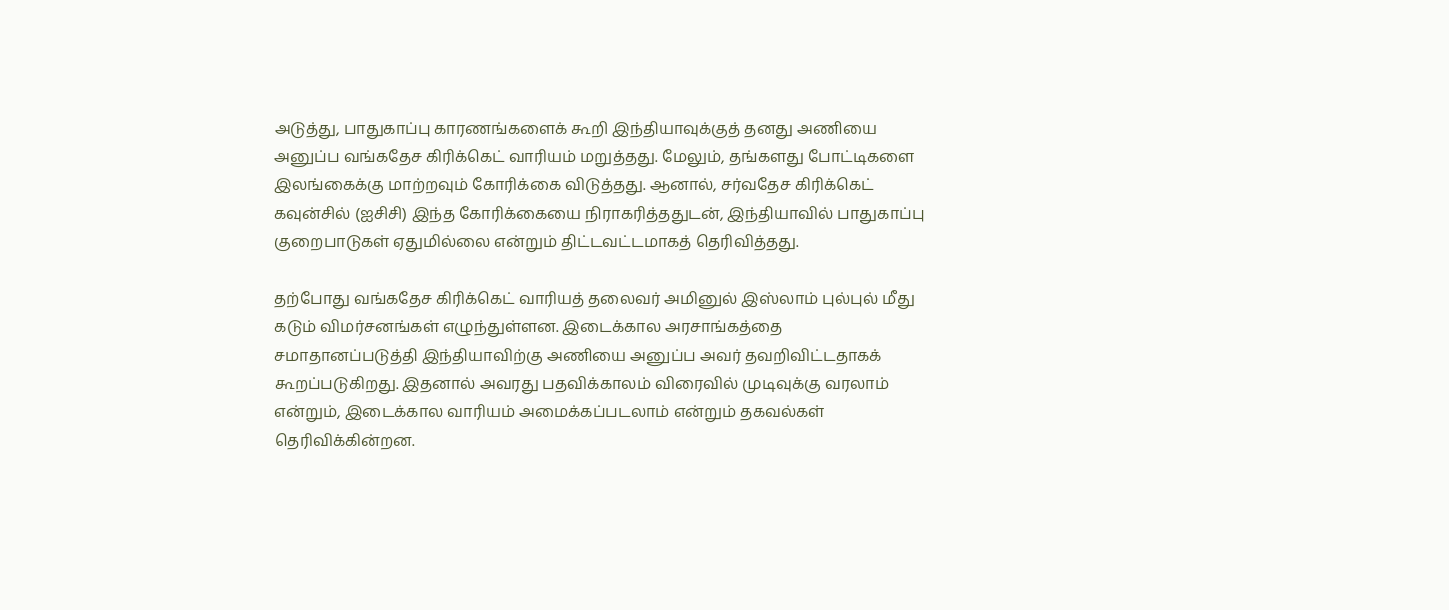அடுத்து, பாதுகாப்பு காரணங்களைக் கூறி இந்தியாவுக்குத் தனது அணியை அனுப்ப வங்கதேச கிரிக்கெட் வாரியம் மறுத்தது. மேலும், தங்களது போட்டிகளை இலங்கைக்கு மாற்றவும் கோரிக்கை விடுத்தது. ஆனால், சர்வதேச கிரிக்கெட் கவுன்சில் (ஐசிசி) இந்த கோரிக்கையை நிராகரித்ததுடன், இந்தியாவில் பாதுகாப்பு குறைபாடுகள் ஏதுமில்லை என்றும் திட்டவட்டமாகத் தெரிவித்தது.

தற்போது வங்கதேச கிரிக்கெட் வாரியத் தலைவர் அமினுல் இஸ்லாம் புல்புல் மீது கடும் விமர்சனங்கள் எழுந்துள்ளன. இடைக்கால அரசாங்கத்தை சமாதானப்படுத்தி இந்தியாவிற்கு அணியை அனுப்ப அவர் தவறிவிட்டதாகக் கூறப்படுகிறது. இதனால் அவரது பதவிக்காலம் விரைவில் முடிவுக்கு வரலாம் என்றும், இடைக்கால வாரியம் அமைக்கப்படலாம் என்றும் தகவல்கள் தெரிவிக்கின்றன.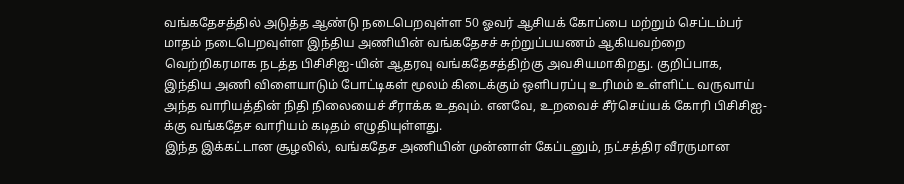வங்கதேசத்தில் அடுத்த ஆண்டு நடைபெறவுள்ள 50 ஓவர் ஆசியக் கோப்பை மற்றும் செப்டம்பர் மாதம் நடைபெறவுள்ள இந்திய அணியின் வங்கதேசச் சுற்றுப்பயணம் ஆகியவற்றை வெற்றிகரமாக நடத்த பிசிசிஐ-யின் ஆதரவு வங்கதேசத்திற்கு அவசியமாகிறது. குறிப்பாக, இந்திய அணி விளையாடும் போட்டிகள் மூலம் கிடைக்கும் ஒளிபரப்பு உரிமம் உள்ளிட்ட வருவாய் அந்த வாரியத்தின் நிதி நிலையைச் சீராக்க உதவும். எனவே, உறவைச் சீர்செய்யக் கோரி பிசிசிஐ-க்கு வங்கதேச வாரியம் கடிதம் எழுதியுள்ளது.
இந்த இக்கட்டான சூழலில், வங்கதேச அணியின் முன்னாள் கேப்டனும், நட்சத்திர வீரருமான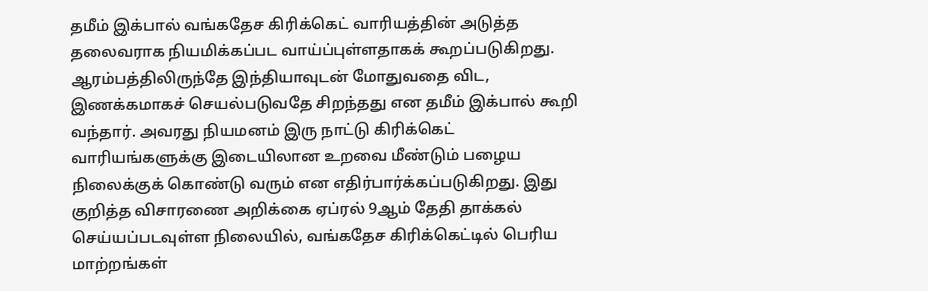தமீம் இக்பால் வங்கதேச கிரிக்கெட் வாரியத்தின் அடுத்த தலைவராக நியமிக்கப்பட வாய்ப்புள்ளதாகக் கூறப்படுகிறது. ஆரம்பத்திலிருந்தே இந்தியாவுடன் மோதுவதை விட, இணக்கமாகச் செயல்படுவதே சிறந்தது என தமீம் இக்பால் கூறி வந்தார். அவரது நியமனம் இரு நாட்டு கிரிக்கெட் வாரியங்களுக்கு இடையிலான உறவை மீண்டும் பழைய நிலைக்குக் கொண்டு வரும் என எதிர்பார்க்கப்படுகிறது. இது குறித்த விசாரணை அறிக்கை ஏப்ரல் 9ஆம் தேதி தாக்கல் செய்யப்படவுள்ள நிலையில், வங்கதேச கிரிக்கெட்டில் பெரிய மாற்றங்கள்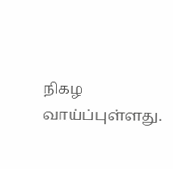நிகழ வாய்ப்புள்ளது.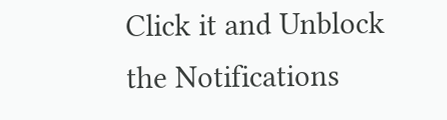Click it and Unblock the Notifications